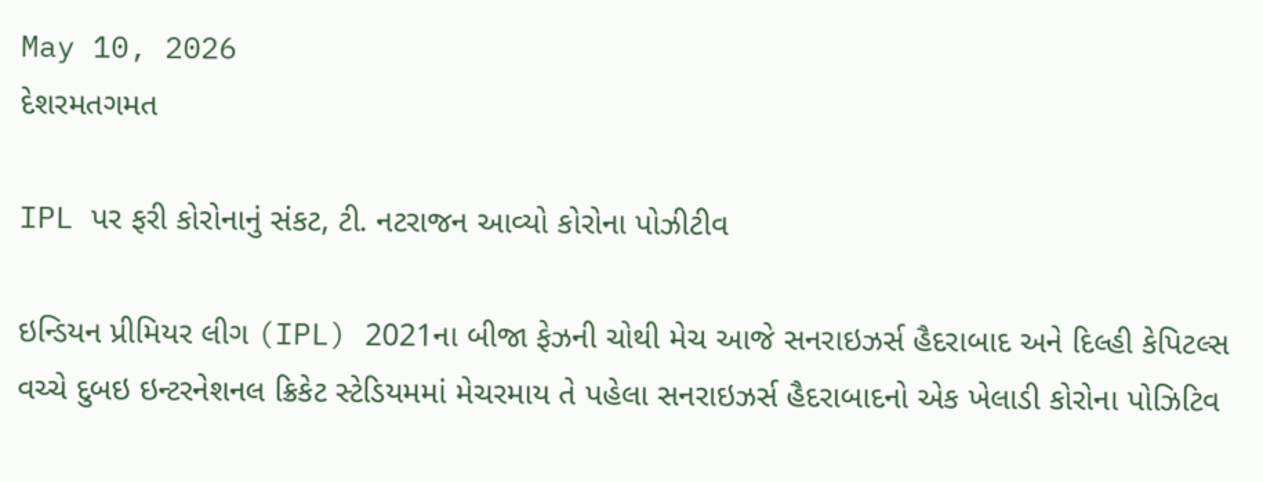May 10, 2026
દેશરમતગમત

IPL પર ફરી કોરોનાનું સંકટ, ટી. નટરાજન આવ્યો કોરોના પોઝીટીવ

ઇન્ડિયન પ્રીમિયર લીગ (IPL) 2021ના બીજા ફેઝની ચોથી મેચ આજે સનરાઇઝર્સ હૈદરાબાદ અને દિલ્હી કેપિટલ્સ વચ્ચે દુબઇ ઇન્ટરનેશનલ ક્રિકેટ સ્ટેડિયમમાં મેચરમાય તે પહેલા સનરાઇઝર્સ હૈદરાબાદનો એક ખેલાડી કોરોના પોઝિટિવ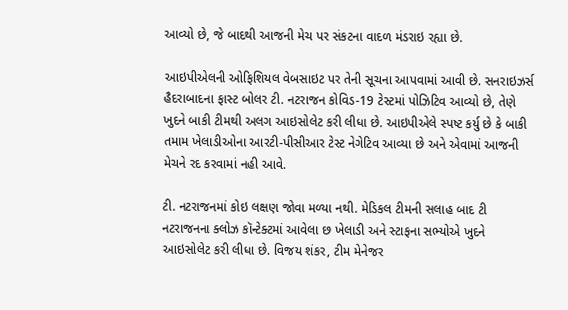આવ્યો છે, જે બાદથી આજની મેચ પર સંકટના વાદળ મંડરાઇ રહ્યા છે.

આઇપીએલની ઓફિશિયલ વેબસાઇટ પર તેની સૂચના આપવામાં આવી છે. સનરાઇઝર્સ હૈદરાબાદના ફાસ્ટ બોલર ટી. નટરાજન કોવિડ-19 ટેસ્ટમાં પોઝિટિવ આવ્યો છે, તેણે ખુદને બાકી ટીમથી અલગ આઇસોલેટ કરી લીધા છે. આઇપીએલે સ્પષ્ટ કર્યુ છે કે બાકી તમામ ખેલાડીઓના આરટી-પીસીઆર ટેસ્ટ નેગેટિવ આવ્યા છે અને એવામાં આજની મેચને રદ કરવામાં નહી આવે.

ટી. નટરાજનમાં કોઇ લક્ષણ જોવા મળ્યા નથી. મેડિકલ ટીમની સલાહ બાદ ટી નટરાજનના ક્લોઝ કૉન્ટેક્ટમાં આવેલા છ ખેલાડી અને સ્ટાફના સભ્યોએ ખુદને આઇસોલેટ કરી લીધા છે. વિજય શંકર, ટીમ મેનેજર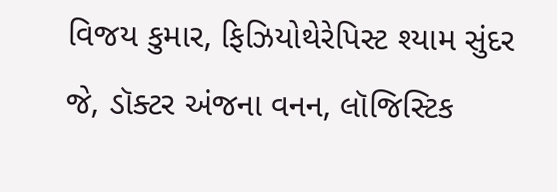વિજય કુમાર, ફિઝિયોથેરેપિસ્ટ શ્યામ સુંદર જે, ડૉક્ટર અંજના વનન, લૉજિસ્ટિક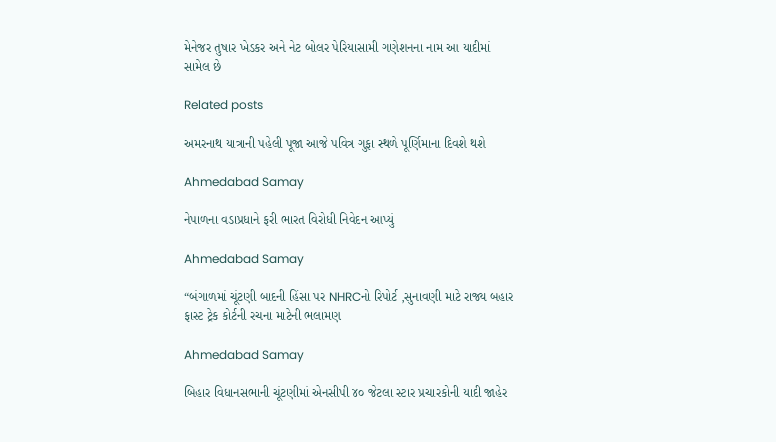મેનેજર તુષાર ખેડકર અને નેટ બોલર પેરિયાસામી ગણેશનના નામ આ યાદીમાં સામેલ છે

Related posts

અમરનાથ યાત્રાની પહેલી પૂજા આજે પવિત્ર ગુફા સ્થળે પૂર્ણિમાના દિવશે થશે

Ahmedabad Samay

નેપાળના વડાપ્રધાને ફરી ભારત વિરોધી નિવેદન આપ્યું

Ahmedabad Samay

“બંગાળમાં ચૂંટણી બાદની હિંસા પર NHRCનો રિપોર્ટ ,સુનાવણી માટે રાજ્ય બહાર ફાસ્ટ ટ્રેક કોર્ટની રચના માટેની ભલામણ

Ahmedabad Samay

બિહાર વિધાનસભાની ચૂંટણીમાં એનસીપી ૪૦ જેટલા સ્ટાર પ્રચારકોની યાદી જાહેર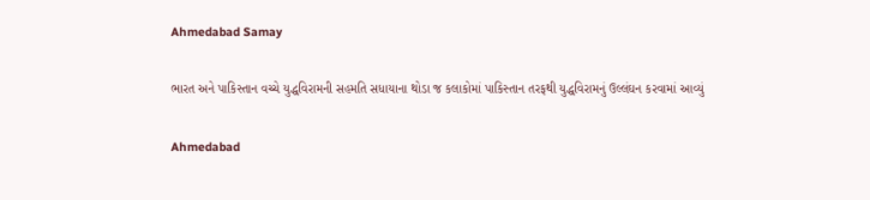Ahmedabad Samay

ભારત અને પાકિસ્તાન વચ્ચે યુદ્ધવિરામની સહમતિ સધાયાના થોડા જ કલાકોમાં પાકિસ્તાન તરફથી યુદ્ધવિરામનું ઉલ્લંઘન કરવામાં આવ્યું

Ahmedabad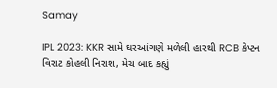Samay

IPL 2023: KKR સામે ઘરઆંગણે મળેલી હારથી RCB કેપ્ટન વિરાટ કોહલી નિરાશ, મેચ બાદ કહ્યું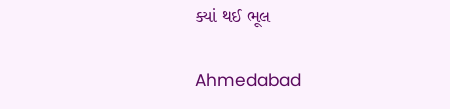ક્યાં થઈ ભૂલ

Ahmedabad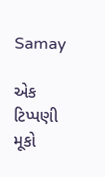Samay

એક ટિપ્પણી મૂકો